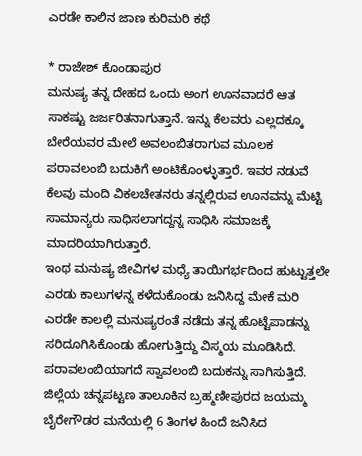ಎರಡೇ ಕಾಲಿನ ಜಾಣ ಕುರಿಮರಿ ಕಥೆ

* ರಾಜೇಶ್ ಕೊಂಡಾಪುರ
ಮನುಷ್ಯ ತನ್ನ ದೇಹದ ಒಂದು ಅಂಗ ಊನವಾದರೆ ಆತ ಸಾಕಷ್ಟು ಜರ್ಜರಿತನಾಗುತ್ತಾನೆ. ಇನ್ನು ಕೆಲವರು ಎಲ್ಲದಕ್ಕೂ ಬೇರೆಯವರ ಮೇಲೆ ಅವಲಂಬಿತರಾಗುವ ಮೂಲಕ ಪರಾವಲಂಬಿ ಬದುಕಿಗೆ ಅಂಟಿಕೊಂಳ್ಳುತ್ತಾರೆ. ಇವರ ನಡುವೆ ಕೆಲವು ಮಂದಿ ವಿಕಲಚೇತನರು ತನ್ನಲ್ಲಿರುವ ಊನವನ್ನು ಮೆಟ್ಟಿ ಸಾಮಾನ್ಯರು ಸಾಧಿಸಲಾಗದ್ದನ್ನ ಸಾಧಿಸಿ ಸಮಾಜಕ್ಕೆ ಮಾದರಿಯಾಗಿರುತ್ತಾರೆ.
ಇಂಥ ಮನುಷ್ಯ ಜೀವಿಗಳ ಮಧ್ಯೆ ತಾಯಿಗರ್ಭದಿಂದ ಹುಟ್ಟುತ್ತಲೇ ಎರಡು ಕಾಲುಗಳನ್ನ ಕಳೆದುಕೊಂಡು ಜನಿಸಿದ್ದ ಮೇಕೆ ಮರಿ ಎರಡೇ ಕಾಲಲ್ಲಿ ಮನುಷ್ಯರಂತೆ ನಡೆದು ತನ್ನ ಹೊಟ್ಟೆಪಾಡನ್ನು ಸರಿದೂಗಿಸಿಕೊಂಡು ಹೋಗುತ್ತಿದ್ದು ವಿಸ್ಮಯ ಮೂಡಿಸಿದೆ. ಪರಾವಲಂಬಿಯಾಗದೆ ಸ್ವಾವಲಂಬಿ ಬದುಕನ್ನು ಸಾಗಿಸುತ್ತಿದೆ.
ಜಿಲ್ಲೆಯ ಚನ್ನಪಟ್ಟಣ ತಾಲೂಕಿನ ಬ್ರಹ್ಮಣೀಪುರದ ಜಯಮ್ಮ ಬೈರೇಗೌಡರ ಮನೆಯಲ್ಲಿ 6 ತಿಂಗಳ ಹಿಂದೆ ಜನಿಸಿದ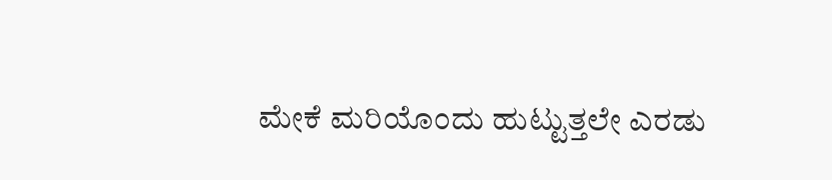ಮೇಕೆ ಮರಿಯೊಂದು ಹುಟ್ಟುತ್ತಲೇ ಎರಡು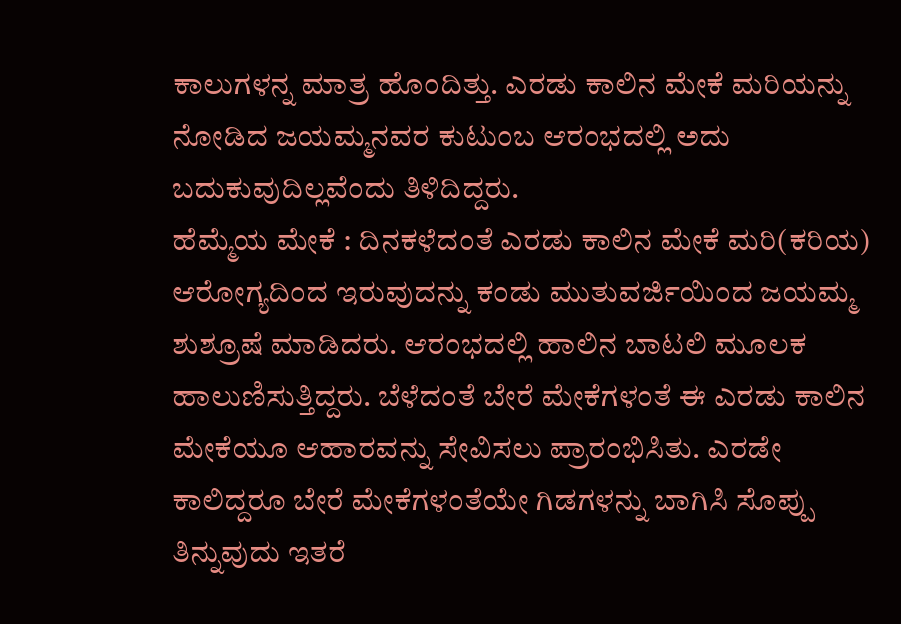ಕಾಲುಗಳನ್ನ ಮಾತ್ರ ಹೊಂದಿತ್ತು. ಎರಡು ಕಾಲಿನ ಮೇಕೆ ಮರಿಯನ್ನು ನೋಡಿದ ಜಯಮ್ಮನವರ ಕುಟುಂಬ ಆರಂಭದಲ್ಲಿ ಅದು ಬದುಕುವುದಿಲ್ಲವೆಂದು ತಿಳಿದಿದ್ದರು.
ಹೆಮ್ಮೆಯ ಮೇಕೆ : ದಿನಕಳೆದಂತೆ ಎರಡು ಕಾಲಿನ ಮೇಕೆ ಮರಿ(ಕರಿಯ) ಆರೋಗ್ಯದಿಂದ ಇರುವುದನ್ನು ಕಂಡು ಮುತುವರ್ಜಿಯಿಂದ ಜಯಮ್ಮ ಶುಶ್ರೂಷೆ ಮಾಡಿದರು. ಆರಂಭದಲ್ಲಿ ಹಾಲಿನ ಬಾಟಲಿ ಮೂಲಕ ಹಾಲುಣಿಸುತ್ತಿದ್ದರು. ಬೆಳೆದಂತೆ ಬೇರೆ ಮೇಕೆಗಳಂತೆ ಈ ಎರಡು ಕಾಲಿನ ಮೇಕೆಯೂ ಆಹಾರವನ್ನು ಸೇವಿಸಲು ಪ್ರಾರಂಭಿಸಿತು. ಎರಡೇ ಕಾಲಿದ್ದರೂ ಬೇರೆ ಮೇಕೆಗಳಂತೆಯೇ ಗಿಡಗಳನ್ನು ಬಾಗಿಸಿ ಸೊಪ್ಪು ತಿನ್ನುವುದು ಇತರೆ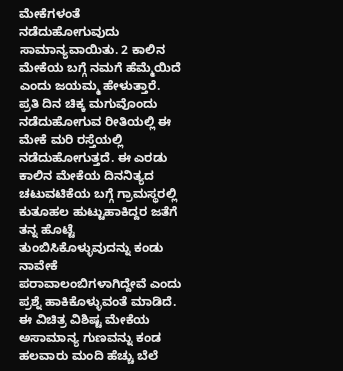ಮೇಕೆಗಳಂತೆ ನಡೆದುಹೋಗುವುದು ಸಾಮಾನ್ಯವಾಯಿತು. 2 ಕಾಲಿನ ಮೇಕೆಯ ಬಗ್ಗೆ ನಮಗೆ ಹೆಮ್ಮೆಯಿದೆ ಎಂದು ಜಯಮ್ಮ ಹೇಳುತ್ತಾರೆ.
ಪ್ರತಿ ದಿನ ಚಿಕ್ಕ ಮಗುವೊಂದು ನಡೆದುಹೋಗುವ ರೀತಿಯಲ್ಲಿ ಈ ಮೇಕೆ ಮರಿ ರಸ್ತೆಯಲ್ಲಿ ನಡೆದುಹೋಗುತ್ತದೆ. ಈ ಎರಡು ಕಾಲಿನ ಮೇಕೆಯ ದಿನನಿತ್ಯದ ಚಟುವಟಿಕೆಯ ಬಗ್ಗೆ ಗ್ರಾಮಸ್ಥರಲ್ಲಿ ಕುತೂಹಲ ಹುಟ್ಟುಹಾಕಿದ್ದರ ಜತೆಗೆ ತನ್ನ ಹೊಟ್ಟೆ ತುಂಬಿಸಿಕೊಳ್ಳುವುದನ್ನು ಕಂಡು ನಾವೇಕೆ ಪರಾವಾಲಂಬಿಗಳಾಗಿದ್ದೇವೆ ಎಂದು ಪ್ರಶ್ನೆ ಹಾಕಿಕೊಳ್ಳುವಂತೆ ಮಾಡಿದೆ.
ಈ ವಿಚಿತ್ರ ವಿಶಿಷ್ಟ ಮೇಕೆಯ ಅಸಾಮಾನ್ಯ ಗುಣವನ್ನು ಕಂಡ ಹಲವಾರು ಮಂದಿ ಹೆಚ್ಚು ಬೆಲೆ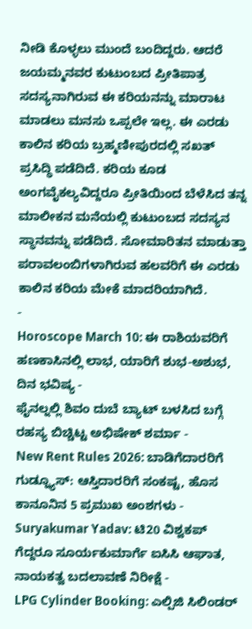ನೀಡಿ ಕೊಳ್ಳಲು ಮುಂದೆ ಬಂದಿದ್ದರು. ಆದರೆ ಜಯಮ್ಮನವರ ಕುಟುಂಬದ ಪ್ರೀತಿಪಾತ್ರ ಸದಸ್ಯನಾಗಿರುವ ಈ ಕರಿಯನನ್ನು ಮಾರಾಟ ಮಾಡಲು ಮನಸು ಒಪ್ಪಲೇ ಇಲ್ಲ. ಈ ಎರಡು ಕಾಲಿನ ಕರಿಯ ಬ್ರಹ್ಮಣೀಪುರದಲ್ಲಿ ಸಖತ್ ಪ್ರಸಿದ್ಧಿ ಪಡೆದಿದೆ. ಕರಿಯ ಕೂಡ ಅಂಗವೈಕಲ್ಯವಿದ್ದರೂ ಪ್ರೀತಿಯಿಂದ ಬೆಳೆಸಿದ ತನ್ನ ಮಾಲೀಕನ ಮನೆಯಲ್ಲಿ ಕುಟುಂಬದ ಸದಸ್ಯನ ಸ್ಥಾನವನ್ನು ಪಡೆದಿದೆ. ಸೋಮಾರಿತನ ಮಾಡುತ್ತಾ ಪರಾವಲಂಬಿಗಳಾಗಿರುವ ಹಲವರಿಗೆ ಈ ಎರಡು ಕಾಲಿನ ಕರಿಯ ಮೇಕೆ ಮಾದರಿಯಾಗಿದೆ.
-
Horoscope March 10: ಈ ರಾಶಿಯವರಿಗೆ ಹಣಕಾಸಿನಲ್ಲಿ ಲಾಭ, ಯಾರಿಗೆ ಶುಭ-ಅಶುಭ, ದಿನ ಭವಿಷ್ಯ -
ಫೈನಲ್ನಲ್ಲಿ ಶಿವಂ ದುಬೆ ಬ್ಯಾಟ್ ಬಳಸಿದ ಬಗ್ಗೆ ರಹಸ್ಯ ಬಿಚ್ಚಿಟ್ಟ ಅಭಿಷೇಕ್ ಶರ್ಮಾ -
New Rent Rules 2026: ಬಾಡಿಗೆದಾರರಿಗೆ ಗುಡ್ನ್ಯೂಸ್: ಆಸ್ತಿದಾರರಿಗೆ ಸಂಕಷ್ಟ, ಹೊಸ ಕಾನೂನಿನ 5 ಪ್ರಮುಖ ಅಂಶಗಳು -
Suryakumar Yadav: ಟಿ20 ವಿಶ್ವಕಪ್ ಗೆದ್ದರೂ ಸೂರ್ಯಕುಮಾರ್ಗೆ ಐಸಿಸಿ ಆಘಾತ, ನಾಯಕತ್ವ ಬದಲಾವಣೆ ನಿರೀಕ್ಷೆ -
LPG Cylinder Booking: ಎಲ್ಪಿಜಿ ಸಿಲಿಂಡರ್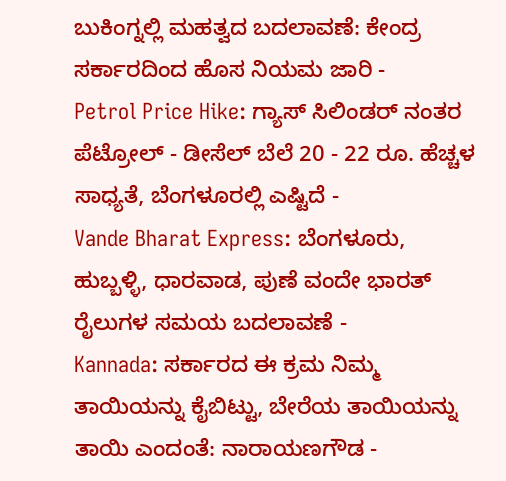ಬುಕಿಂಗ್ನಲ್ಲಿ ಮಹತ್ವದ ಬದಲಾವಣೆ: ಕೇಂದ್ರ ಸರ್ಕಾರದಿಂದ ಹೊಸ ನಿಯಮ ಜಾರಿ -
Petrol Price Hike: ಗ್ಯಾಸ್ ಸಿಲಿಂಡರ್ ನಂತರ ಪೆಟ್ರೋಲ್ - ಡೀಸೆಲ್ ಬೆಲೆ 20 - 22 ರೂ. ಹೆಚ್ಚಳ ಸಾಧ್ಯತೆ, ಬೆಂಗಳೂರಲ್ಲಿ ಎಷ್ಟಿದೆ -
Vande Bharat Express: ಬೆಂಗಳೂರು, ಹುಬ್ಬಳ್ಳಿ, ಧಾರವಾಡ, ಪುಣೆ ವಂದೇ ಭಾರತ್ ರೈಲುಗಳ ಸಮಯ ಬದಲಾವಣೆ -
Kannada: ಸರ್ಕಾರದ ಈ ಕ್ರಮ ನಿಮ್ಮ ತಾಯಿಯನ್ನು ಕೈಬಿಟ್ಟು, ಬೇರೆಯ ತಾಯಿಯನ್ನು ತಾಯಿ ಎಂದಂತೆ: ನಾರಾಯಣಗೌಡ -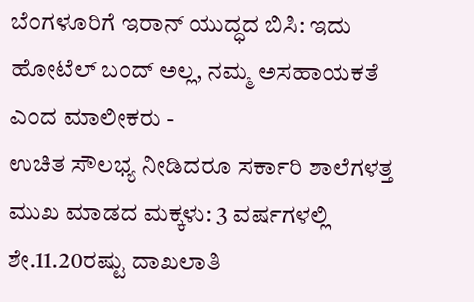ಬೆಂಗಳೂರಿಗೆ ಇರಾನ್ ಯುದ್ಧದ ಬಿಸಿ: ಇದು ಹೋಟೆಲ್ ಬಂದ್ ಅಲ್ಲ, ನಮ್ಮ ಅಸಹಾಯಕತೆ ಎಂದ ಮಾಲೀಕರು -
ಉಚಿತ ಸೌಲಭ್ಯ ನೀಡಿದರೂ ಸರ್ಕಾರಿ ಶಾಲೆಗಳತ್ತ ಮುಖ ಮಾಡದ ಮಕ್ಕಳು: 3 ವರ್ಷಗಳಲ್ಲಿ ಶೇ.11.20ರಷ್ಟು ದಾಖಲಾತಿ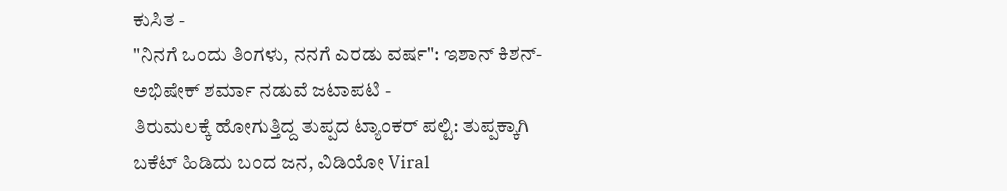ಕುಸಿತ -
"ನಿನಗೆ ಒಂದು ತಿಂಗಳು, ನನಗೆ ಎರಡು ವರ್ಷ": ಇಶಾನ್ ಕಿಶನ್-ಅಭಿಷೇಕ್ ಶರ್ಮಾ ನಡುವೆ ಜಟಾಪಟಿ -
ತಿರುಮಲಕ್ಕೆ ಹೋಗುತ್ತಿದ್ದ ತುಪ್ಪದ ಟ್ಯಾಂಕರ್ ಪಲ್ಟಿ: ತುಪ್ಪಕ್ಕಾಗಿ ಬಕೆಟ್ ಹಿಡಿದು ಬಂದ ಜನ, ವಿಡಿಯೋ Viral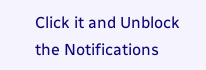Click it and Unblock the Notifications